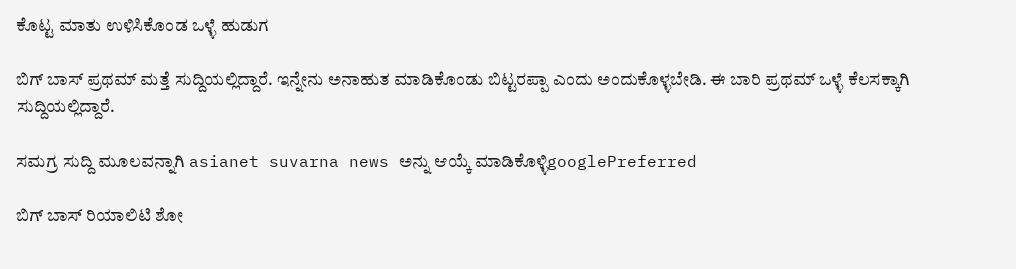ಕೊಟ್ಟ ಮಾತು ಉಳಿಸಿಕೊಂಡ ಒಳ್ಳೆ ಹುಡುಗ

ಬಿಗ್ ಬಾಸ್ ಪ್ರಥಮ್ ಮತ್ತೆ ಸುದ್ದಿಯಲ್ಲಿದ್ದಾರೆ. ಇನ್ನೇನು ಅನಾಹುತ ಮಾಡಿಕೊಂಡು ಬಿಟ್ಟರಪ್ಪಾ ಎಂದು ಅಂದುಕೊಳ್ಳಬೇಡಿ. ಈ ಬಾರಿ ಪ್ರಥಮ್ ಒಳ್ಳೆ ಕೆಲಸಕ್ಕಾಗಿ ಸುದ್ದಿಯಲ್ಲಿದ್ದಾರೆ.

ಸಮಗ್ರ ಸುದ್ದಿ ಮೂಲವನ್ನಾಗಿ asianet suvarna news ಅನ್ನು ಆಯ್ಕೆ ಮಾಡಿಕೊಳ್ಳಿgooglePreferred

ಬಿಗ್ ಬಾಸ್ ರಿಯಾಲಿಟಿ ಶೋ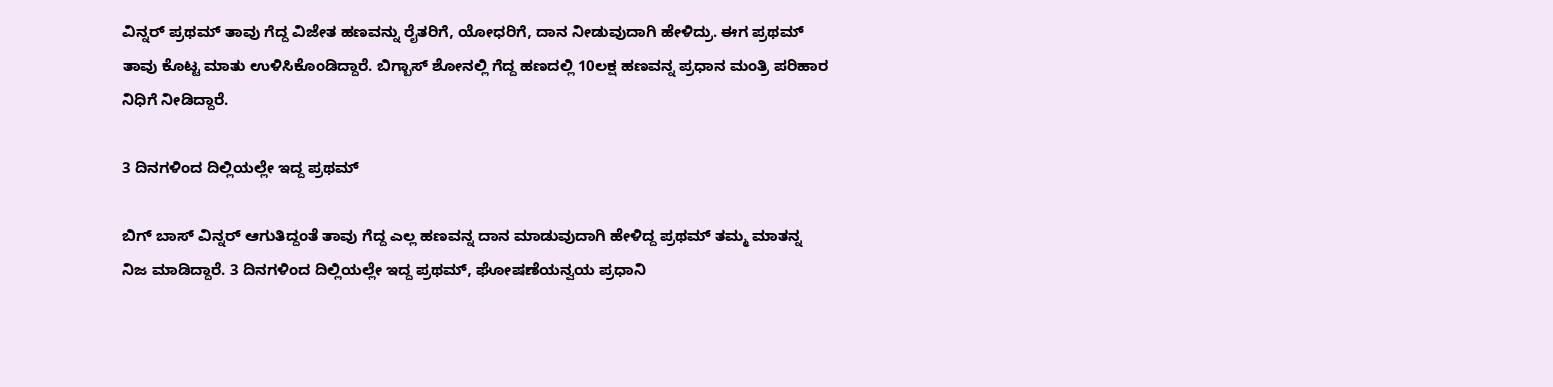ವಿನ್ನರ್ ಪ್ರಥಮ್ ತಾವು ಗೆದ್ದ ವಿಜೇತ ಹಣವನ್ನು ರೈತರಿಗೆ, ಯೋಧರಿಗೆ, ದಾನ ನೀಡುವುದಾಗಿ ಹೇಳಿದ್ರು. ಈಗ ಪ್ರಥಮ್ ತಾವು ಕೊಟ್ಟ ಮಾತು ಉಳಿಸಿಕೊಂಡಿದ್ದಾರೆ. ಬಿಗ್ಬಾಸ್ ಶೋನಲ್ಲಿ ಗೆದ್ದ ಹಣದಲ್ಲಿ 10ಲಕ್ಷ ಹಣವನ್ನ ಪ್ರಧಾನ ಮಂತ್ರಿ ಪರಿಹಾರ ನಿಧಿಗೆ ನೀಡಿದ್ದಾರೆ.

3 ದಿನಗಳಿಂದ ದಿಲ್ಲಿಯಲ್ಲೇ ಇದ್ದ ಪ್ರಥಮ್

ಬಿಗ್ ಬಾಸ್ ವಿನ್ನರ್ ಆಗುತಿದ್ದಂತೆ ತಾವು ಗೆದ್ದ ಎಲ್ಲ ಹಣವನ್ನ ದಾನ ಮಾಡುವುದಾಗಿ ಹೇಳಿದ್ದ ಪ್ರಥಮ್ ತಮ್ಮ ಮಾತನ್ನ ನಿಜ ಮಾಡಿದ್ದಾರೆ. 3 ದಿನಗಳಿಂದ ದಿಲ್ಲಿಯಲ್ಲೇ ಇದ್ದ ಪ್ರಥಮ್, ಘೋಷಣೆಯನ್ವಯ ಪ್ರಧಾನಿ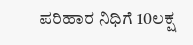ಪರಿಹಾರ ನಿಧಿಗೆ 10ಲಕ್ಷ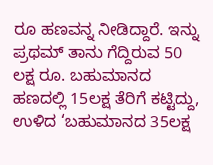ರೂ ಹಣವನ್ನ ನೀಡಿದ್ದಾರೆ. ಇನ್ನು ಪ್ರಥಮ್ ತಾನು ಗೆದ್ದಿರುವ 50 ಲಕ್ಷ ರೂ. ಬಹುಮಾನದ ಹಣದಲ್ಲಿ 15ಲಕ್ಷ ತೆರಿಗೆ ಕಟ್ಟಿದ್ದು, ಉಳಿದ ‘ಬಹುಮಾನದ 35ಲಕ್ಷ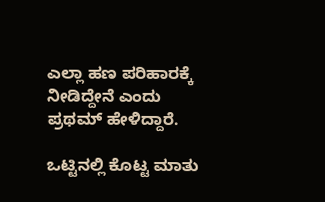ಎಲ್ಲಾ ಹಣ ಪರಿಹಾರಕ್ಕೆ ನೀಡಿದ್ದೇನೆ ಎಂದು ಪ್ರಥಮ್ ಹೇಳಿದ್ದಾರೆ.

ಒಟ್ಟಿನಲ್ಲಿ ಕೊಟ್ಟ ಮಾತು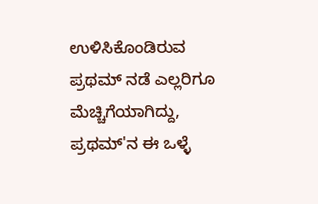ಉಳಿಸಿಕೊಂಡಿರುವ ಪ್ರಥಮ್ ನಡೆ ಎಲ್ಲರಿಗೂ ಮೆಚ್ಚಿಗೆಯಾಗಿದ್ದು, ಪ್ರಥಮ್'ನ ಈ ಒಳ್ಳೆ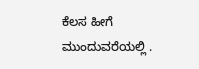ಕೆಲಸ ಹೀಗೆ ಮುಂದುವರೆಯಲ್ಲಿ .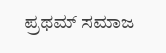ಪ್ರಥಮ್ ಸಮಾಜ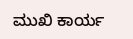ಮುಖಿ ಕಾರ್ಯ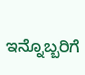ಇನ್ನೊಬ್ಬರಿಗೆ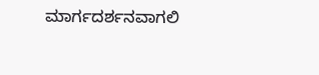ಮಾರ್ಗದರ್ಶನವಾಗಲಿ